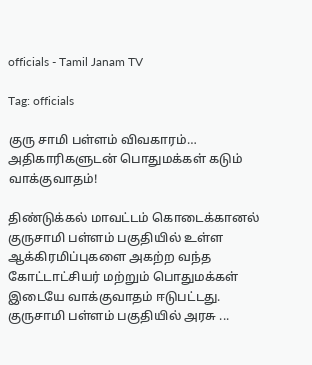officials - Tamil Janam TV

Tag: officials

குரு சாமி பள்ளம் விவகாரம்… அதிகாரிகளுடன் பொதுமக்கள் கடும் வாக்குவாதம்!

திண்டுக்கல் மாவட்டம் கொடைக்கானல் குருசாமி பள்ளம் பகுதியில் உள்ள ஆக்கிரமிப்புகளை அகற்ற வந்த கோட்டாட்சியர் மற்றும் பொதுமக்கள் இடையே வாக்குவாதம் ஈடுபட்டது. குருசாமி பள்ளம் பகுதியில் அரசு ...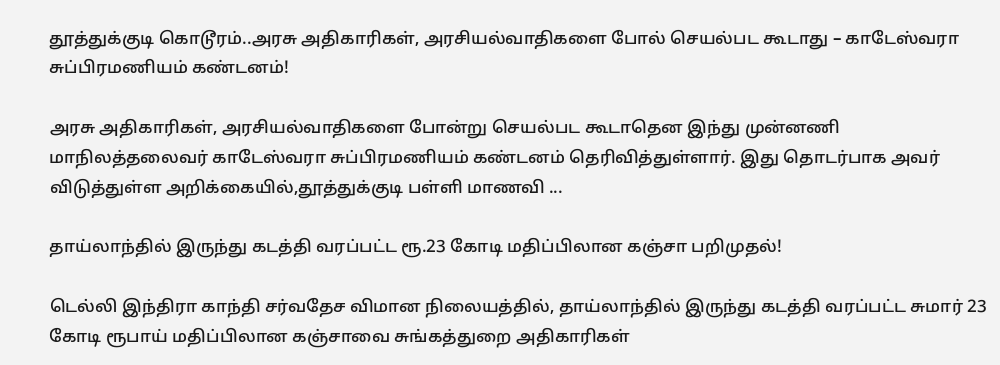தூத்துக்குடி கொடூரம்..அரசு அதிகாரிகள், அரசியல்வாதிகளை போல் செயல்பட கூடாது – காடேஸ்வரா சுப்பிரமணியம் கண்டனம்!

அரசு அதிகாரிகள், அரசியல்வாதிகளை போன்று செயல்பட கூடாதென இந்து முன்னணி மாநிலத்தலைவர் காடேஸ்வரா சுப்பிரமணியம் கண்டனம் தெரிவித்துள்ளார். இது தொடர்பாக அவர் விடுத்துள்ள அறிக்கையில்,தூத்துக்குடி பள்ளி மாணவி ...

தாய்லாந்தில் இருந்து கடத்தி வரப்பட்ட ரூ.23 கோடி மதிப்பிலான கஞ்சா பறிமுதல்!

டெல்லி இந்திரா காந்தி சர்வதேச விமான நிலையத்தில், தாய்லாந்தில் இருந்து கடத்தி வரப்பட்ட சுமார் 23 கோடி ரூபாய் மதிப்பிலான கஞ்சாவை சுங்கத்துறை அதிகாரிகள்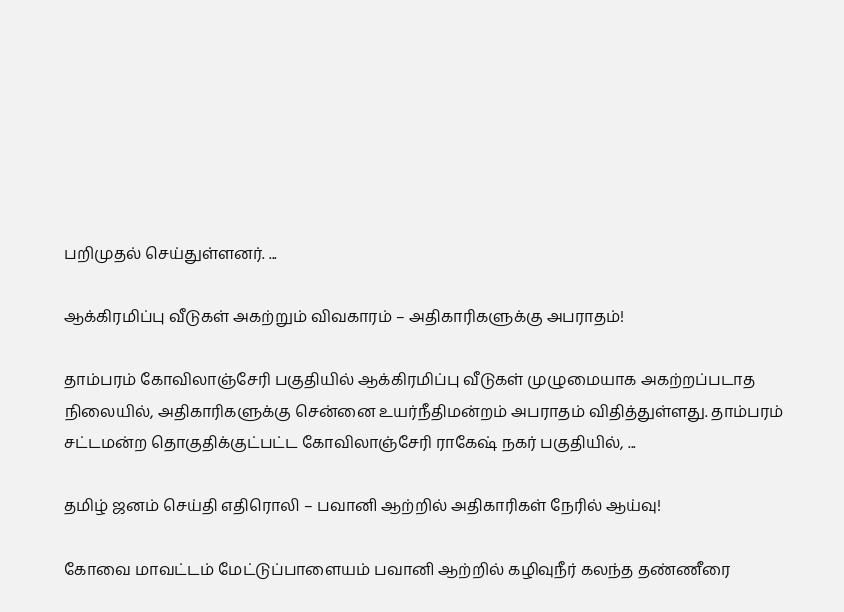பறிமுதல் செய்துள்ளனர். ...

ஆக்கிரமிப்பு வீடுகள் அகற்றும் விவகாரம் – அதிகாரிகளுக்கு அபராதம்!

தாம்பரம் கோவிலாஞ்சேரி பகுதியில் ஆக்கிரமிப்பு வீடுகள் முழுமையாக அகற்றப்படாத நிலையில், அதிகாரிகளுக்கு சென்னை உயர்நீதிமன்றம் அபராதம் விதித்துள்ளது. தாம்பரம் சட்டமன்ற தொகுதிக்குட்பட்ட கோவிலாஞ்சேரி ராகேஷ் நகர் பகுதியில், ...

தமிழ் ஜனம் செய்தி எதிரொலி – பவானி ஆற்றில் அதிகாரிகள் நேரில் ஆய்வு!

கோவை மாவட்டம் மேட்டுப்பாளையம் பவானி ஆற்றில் கழிவுநீர் கலந்த தண்ணீரை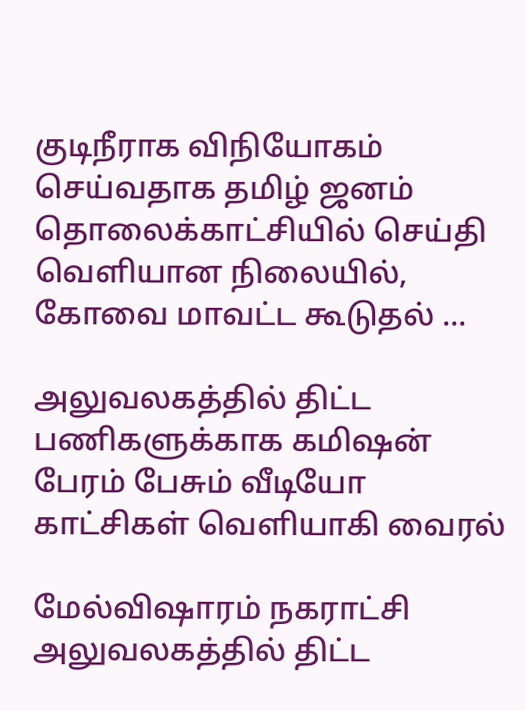குடிநீராக விநியோகம் செய்வதாக தமிழ் ஜனம் தொலைக்காட்சியில் செய்தி வெளியான நிலையில், கோவை மாவட்ட கூடுதல் ...

அலுவலகத்தில் திட்ட பணிகளுக்காக கமிஷன் பேரம் பேசும் வீடியோ காட்சிகள் வெளியாகி வைரல்

மேல்விஷாரம் நகராட்சி அலுவலகத்தில் திட்ட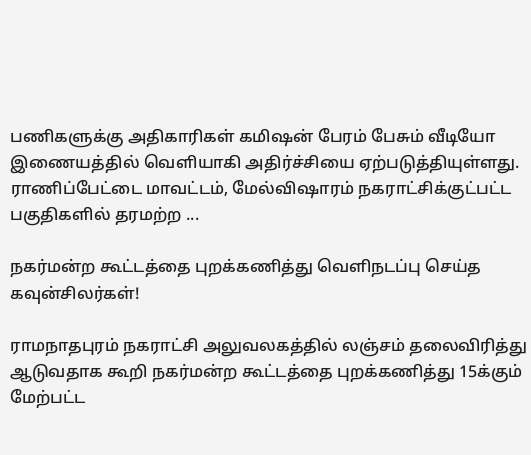பணிகளுக்கு அதிகாரிகள் கமிஷன் பேரம் பேசும் வீடியோ இணையத்தில் வெளியாகி அதிர்ச்சியை ஏற்படுத்தியுள்ளது. ராணிப்பேட்டை மாவட்டம், மேல்விஷாரம் நகராட்சிக்குட்பட்ட பகுதிகளில் தரமற்ற ...

நகர்மன்ற கூட்டத்தை புறக்கணித்து வெளிநடப்பு செய்த கவுன்சிலர்கள்!

ராமநாதபுரம் நகராட்சி அலுவலகத்தில் லஞ்சம் தலைவிரித்து ஆடுவதாக கூறி நகர்மன்ற கூட்டத்தை புறக்கணித்து 15க்கும் மேற்பட்ட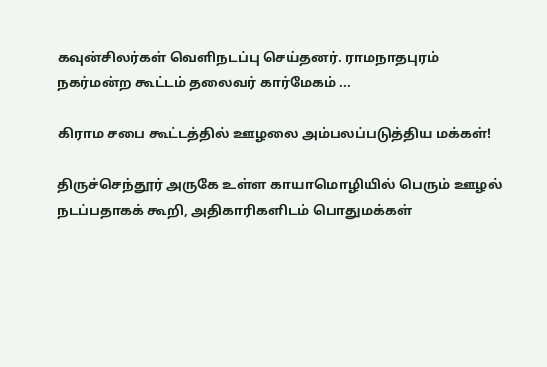கவுன்சிலர்கள் வெளிநடப்பு செய்தனர். ராமநாதபுரம் நகர்மன்ற கூட்டம் தலைவர் கார்மேகம் ...

கிராம சபை கூட்டத்தில் ஊழலை அம்பலப்படுத்திய மக்கள்!

திருச்செந்தூர் அருகே உள்ள காயாமொழியில் பெரும் ஊழல் நடப்பதாகக் கூறி, அதிகாரிகளிடம் பொதுமக்கள்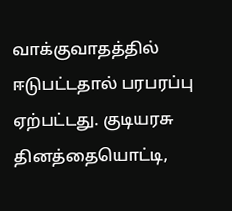வாக்குவாதத்தில் ஈடுபட்டதால் பரபரப்பு ஏற்பட்டது. குடியரசு தினத்தையொட்டி,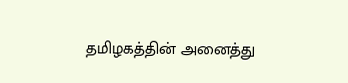தமிழகத்தின் அனைத்து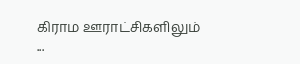கிராம ஊராட்சிகளிலும் ...